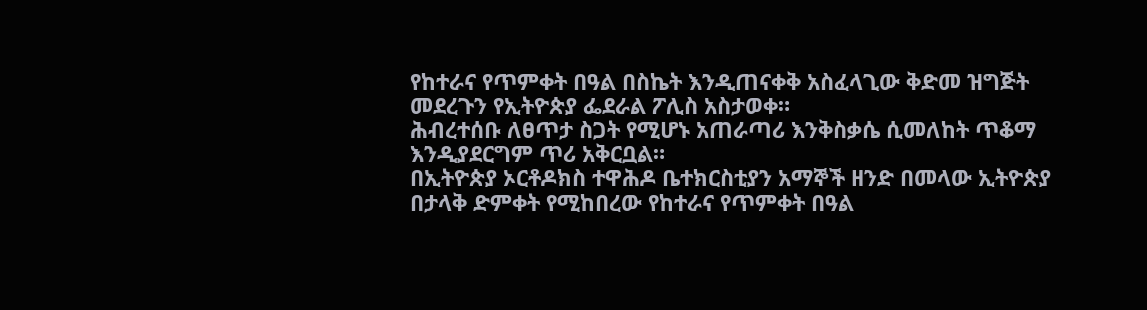የከተራና የጥምቀት በዓል በስኬት እንዲጠናቀቅ አስፈላጊው ቅድመ ዝግጅት መደረጉን የኢትዮጵያ ፌደራል ፖሊስ አስታወቀ።
ሕብረተሰቡ ለፀጥታ ስጋት የሚሆኑ አጠራጣሪ እንቅስቃሴ ሲመለከት ጥቆማ እንዲያደርግም ጥሪ አቅርቧል።
በኢትዮጵያ ኦርቶዶክስ ተዋሕዶ ቤተክርስቲያን አማኞች ዘንድ በመላው ኢትዮጵያ በታላቅ ድምቀት የሚከበረው የከተራና የጥምቀት በዓል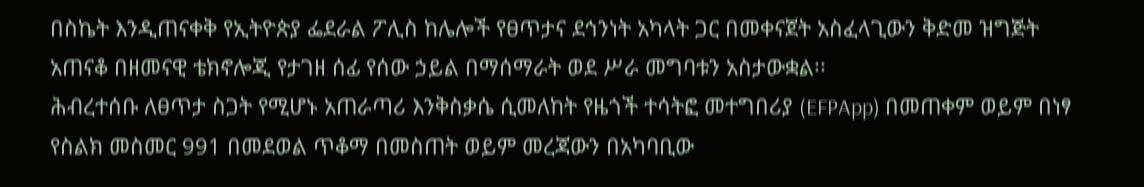በስኬት እንዲጠናቀቅ የኢትዮጵያ ፌደራል ፖሊስ ከሌሎች የፀጥታና ደኅንነት አካላት ጋር በመቀናጀት አስፈላጊውን ቅድመ ዝግጅት አጠናቆ በዘመናዊ ቴክኖሎጂ የታገዘ ሰፊ የሰው ኃይል በማሰማራት ወደ ሥራ መግባቱን አስታውቋል፡፡
ሕብረተሰቡ ለፀጥታ ስጋት የሚሆኑ አጠራጣሪ እንቅስቃሴ ሲመለከት የዜጎች ተሳትፎ መተግበሪያ (EFPApp) በመጠቀም ወይም በነፃ የስልክ መስመር 991 በመደወል ጥቆማ በመስጠት ወይም መረጃውን በአካባቢው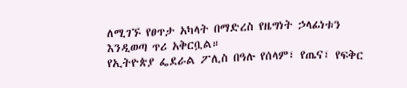ለሚገኙ የፀጥታ አካላት በማድረስ የዜግነት ኃላፊነቱን እንዲወጣ ጥሪ አቅርቧል።
የኢትዮጵያ ፌደራል ፖሊስ በዓሉ የሰላም፣ የጤና፣ የፍቅር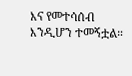እና የመተሳሰብ እንዲሆን ተመኝቷል።